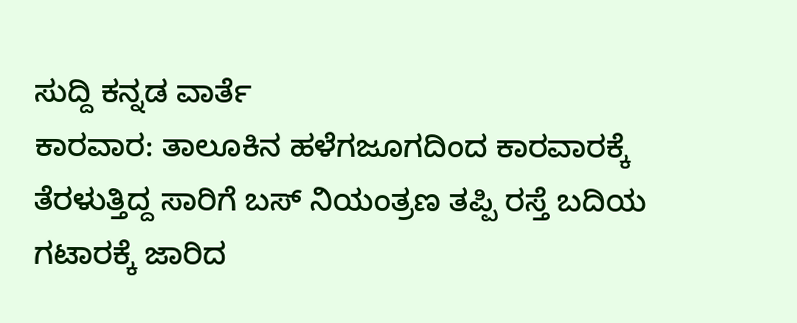ಸುದ್ದಿ ಕನ್ನಡ ವಾರ್ತೆ
ಕಾರವಾರ: ತಾಲೂಕಿನ ಹಳೆಗಜೂಗದಿಂದ ಕಾರವಾರಕ್ಕೆ ತೆರಳುತ್ತಿದ್ದ ಸಾರಿಗೆ ಬಸ್ ನಿಯಂತ್ರಣ ತಪ್ಪಿ ರಸ್ತೆ ಬದಿಯ ಗಟಾರಕ್ಕೆ ಜಾರಿದ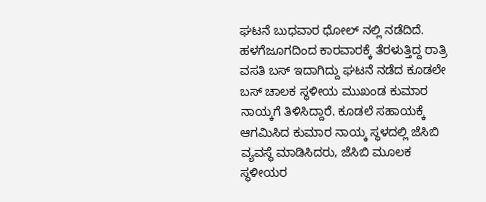ಘಟನೆ ಬುಧವಾರ ಧೋಲ್ ನಲ್ಲಿ ನಡೆದಿದೆ.
ಹಳಗೆಜೂಗದಿಂದ ಕಾರವಾರಕ್ಕೆ ತೆರಳುತ್ತಿದ್ದ ರಾತ್ರಿ ವಸತಿ ಬಸ್ ಇದಾಗಿದ್ದು ಘಟನೆ ನಡೆದ ಕೂಡಲೇ ಬಸ್ ಚಾಲಕ ಸ್ಥಳೀಯ ಮುಖಂಡ ಕುಮಾರ ನಾಯ್ಕಗೆ ತಿಳಿಸಿದ್ದಾರೆ. ಕೂಡಲೆ ಸಹಾಯಕ್ಕೆ ಆಗಮಿಸಿದ ಕುಮಾರ ನಾಯ್ಕ ಸ್ಥಳದಲ್ಲಿ ಜೆಸಿಬಿ ವ್ಯವಸ್ಥೆ ಮಾಡಿಸಿದರು, ಜೆಸಿಬಿ ಮೂಲಕ ಸ್ಥಳೀಯರ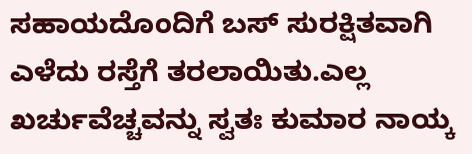ಸಹಾಯದೊಂದಿಗೆ ಬಸ್ ಸುರಕ್ಷಿತವಾಗಿ ಎಳೆದು ರಸ್ತೆಗೆ ತರಲಾಯಿತು.ಎಲ್ಲ ಖರ್ಚುವೆಚ್ಚವನ್ನು ಸ್ವತಃ ಕುಮಾರ ನಾಯ್ಕ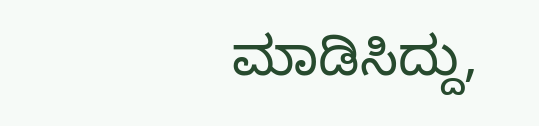ಮಾಡಿಸಿದ್ದು,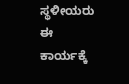ಸ್ಥಳೀಯರು ಈ ಕಾರ್ಯಕ್ಕೆ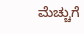ಮೆಚ್ಚುಗೆ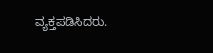ವ್ಯಕ್ತಪಡಿಸಿದರು.